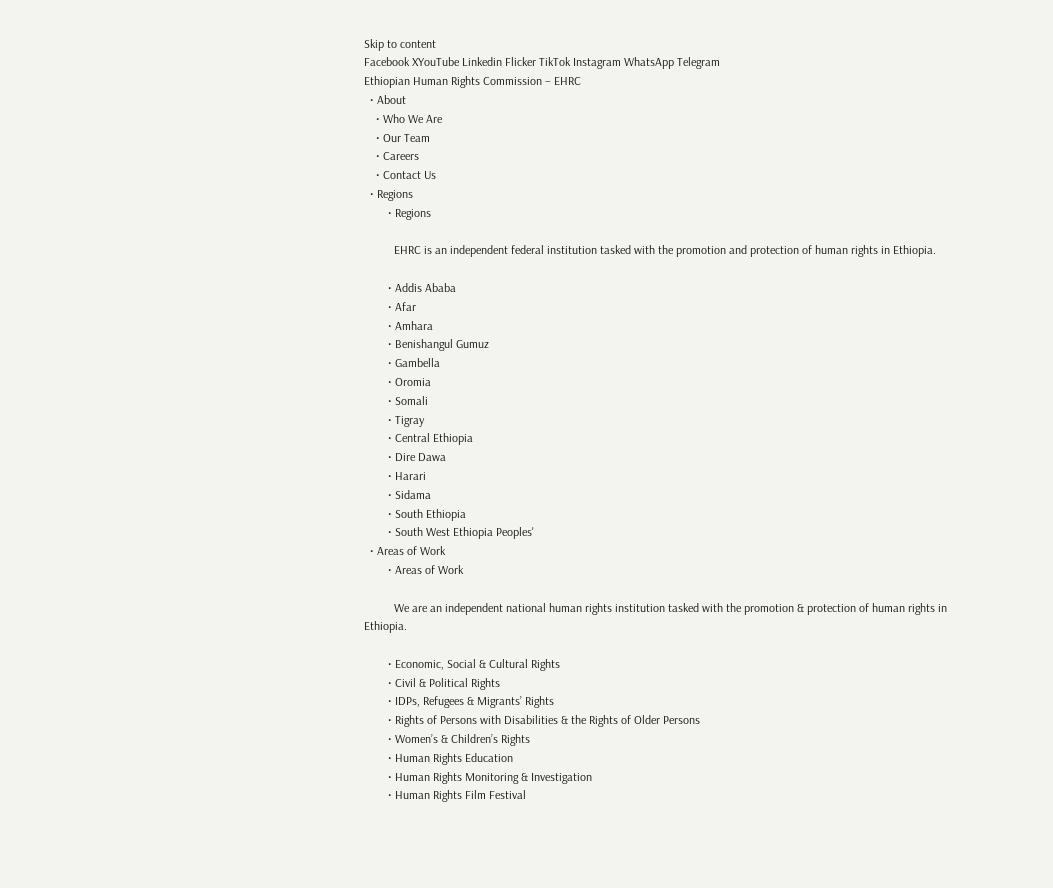Skip to content
Facebook XYouTube Linkedin Flicker TikTok Instagram WhatsApp Telegram
Ethiopian Human Rights Commission – EHRC
  • About
    • Who We Are
    • Our Team
    • Careers
    • Contact Us
  • Regions
        • Regions

          EHRC is an independent federal institution tasked with the promotion and protection of human rights in Ethiopia.

        • Addis Ababa
        • Afar
        • Amhara
        • Benishangul Gumuz
        • Gambella
        • Oromia
        • Somali
        • Tigray
        • Central Ethiopia
        • Dire Dawa
        • Harari
        • Sidama
        • South Ethiopia
        • South West Ethiopia Peoples'
  • Areas of Work
        • Areas of Work

          We are an independent national human rights institution tasked with the promotion & protection of human rights in Ethiopia.

        • Economic, Social & Cultural Rights
        • Civil & Political Rights
        • IDPs, Refugees & Migrants’ Rights
        • Rights of Persons with Disabilities & the Rights of Older Persons
        • Women’s & Children’s Rights
        • Human Rights Education
        • Human Rights Monitoring & Investigation
        • Human Rights Film Festival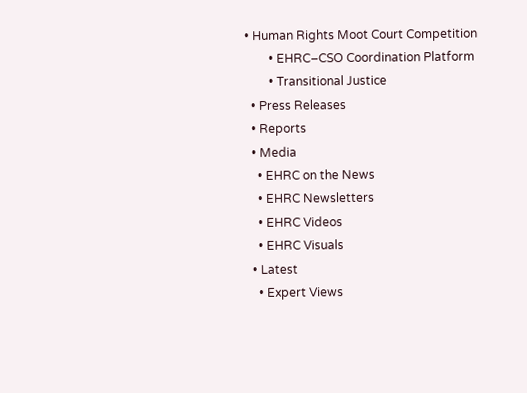• Human Rights Moot Court Competition
        • EHRC–CSO Coordination Platform
        • Transitional Justice
  • Press Releases
  • Reports
  • Media
    • EHRC on the News
    • EHRC Newsletters
    • EHRC Videos
    • EHRC Visuals
  • Latest
    • Expert Views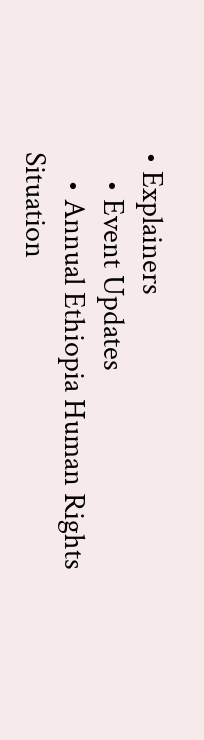• Explainers
    • Event Updates
    • Annual Ethiopia Human Rights Situation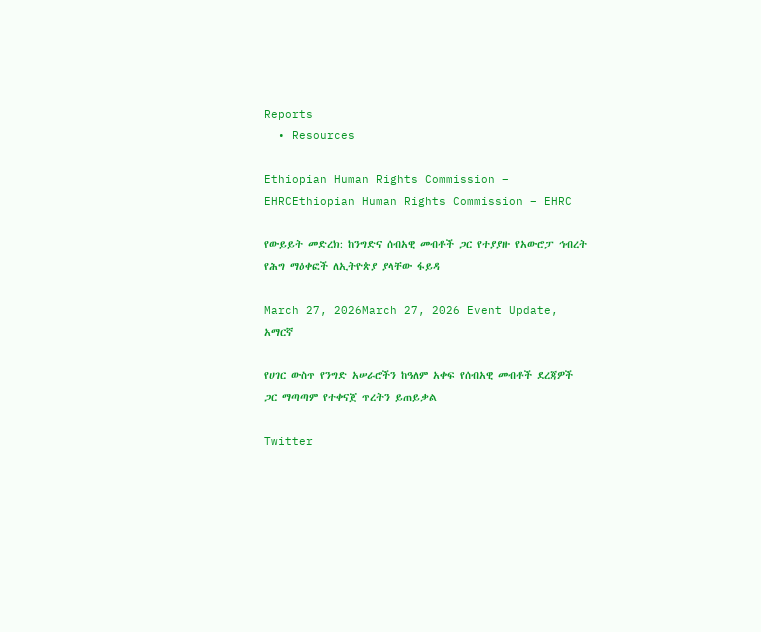Reports
  • Resources

Ethiopian Human Rights Commission – EHRCEthiopian Human Rights Commission – EHRC

የውይይት መድረክ: ከንግድና ሰብአዊ መብቶች ጋር የተያያዙ የአውሮፓ ኅብረት የሕግ ማዕቀፎች ለኢትዮጵያ ያላቸው ፋይዳ

March 27, 2026March 27, 2026 Event Update, አማርኛ

የሀገር ውስጥ የንግድ አሠራሮችን ከዓለም አቀፍ የሰብአዊ መብቶች ደረጃዎች ጋር ማጣጣም የተቀናጀ ጥረትን ይጠይቃል

Twitter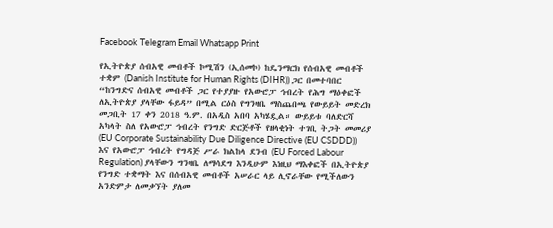Facebook Telegram Email Whatsapp Print

የኢትዮጵያ ሰብአዊ መብቶች ኮሚሽን (ኢሰመኮ) ከዴንማርክ የሰብአዊ መብቶች ተቋም (Danish Institute for Human Rights (DIHR)) ጋር በመተባበር “ከንግድና ሰብአዊ መብቶች ጋር የተያያዙ የአውሮፓ ኅብረት የሕግ ማዕቀፎች ለኢትዮጵያ ያላቸው ፋይዳ” በሚል ርዕስ የግንዛቤ ማስጨበጫ የውይይት መድረክ መጋቢት 17 ቀን 2018 ዓ.ም. በአዲስ አበባ አካሄዷል። ውይይቱ ባለድርሻ አካላት ስለ የአውሮፓ ኅብረት የንግድ ድርጅቶች የዘላቂነት ተገቢ ትጋት መመሪያ (EU Corporate Sustainability Due Diligence Directive (EU CSDDD)) እና የአውሮፓ ኅብረት የግዳጅ ሥራ ክልከላ ደንብ (EU Forced Labour Regulation) ያላቸውን ግንዛቤ ለማሳደግ እንዲሁም እነዚህ ማእቀፎች በኢትዮጵያ የንግድ ተቋማት እና በሰብአዊ መብቶች አሠራር ላይ ሊኖራቸው የሚችለውን አንድምታ ለመቃኘት ያለመ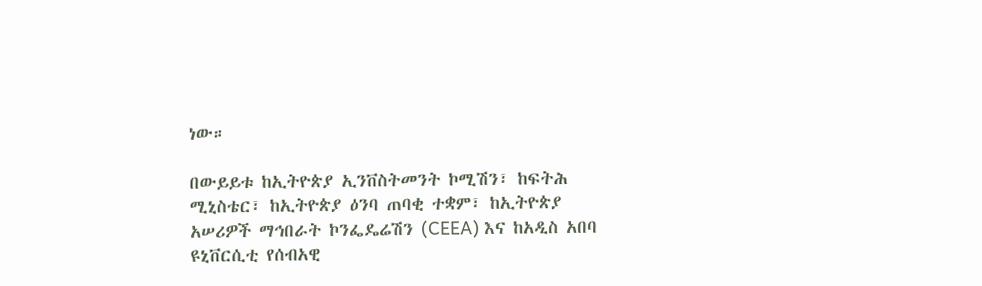ነው።

በውይይቱ ከኢትዮጵያ ኢንቨስትመንት ኮሚሽን፣ ከፍትሕ ሚኒስቴር፣ ከኢትዮጵያ ዕንባ ጠባቂ ተቋም፣ ከኢትዮጵያ አሠሪዎች ማኅበራት ኮንፌዴሬሽን (CEEA) እና ከአዲስ አበባ ዩኒቨርሲቲ የሰብአዊ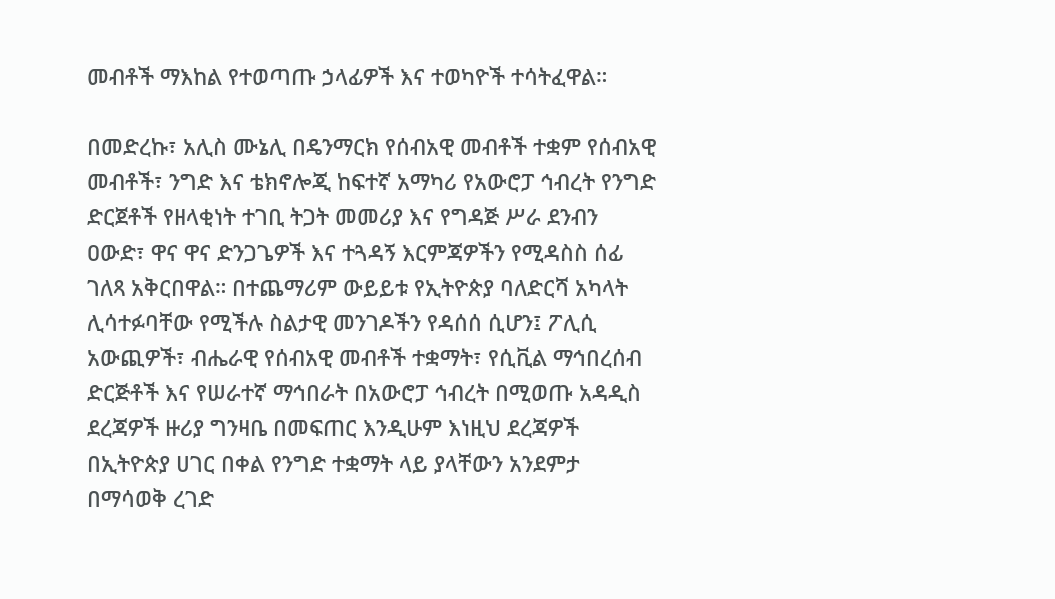መብቶች ማእከል የተወጣጡ ኃላፊዎች እና ተወካዮች ተሳትፈዋል።

በመድረኩ፣ አሊስ ሙኔሊ በዴንማርክ የሰብአዊ መብቶች ተቋም የሰብአዊ መብቶች፣ ንግድ እና ቴክኖሎጂ ከፍተኛ አማካሪ የአውሮፓ ኅብረት የንግድ ድርጀቶች የዘላቂነት ተገቢ ትጋት መመሪያ እና የግዳጅ ሥራ ደንብን ዐውድ፣ ዋና ዋና ድንጋጌዎች እና ተጓዳኝ እርምጃዎችን የሚዳስስ ሰፊ ገለጻ አቅርበዋል። በተጨማሪም ውይይቱ የኢትዮጵያ ባለድርሻ አካላት ሊሳተፉባቸው የሚችሉ ስልታዊ መንገዶችን የዳሰሰ ሲሆን፤ ፖሊሲ አውጪዎች፣ ብሔራዊ የሰብአዊ መብቶች ተቋማት፣ የሲቪል ማኅበረሰብ ድርጅቶች እና የሠራተኛ ማኅበራት በአውሮፓ ኅብረት በሚወጡ አዳዲስ ደረጃዎች ዙሪያ ግንዛቤ በመፍጠር እንዲሁም እነዚህ ደረጃዎች በኢትዮጵያ ሀገር በቀል የንግድ ተቋማት ላይ ያላቸውን አንደምታ በማሳወቅ ረገድ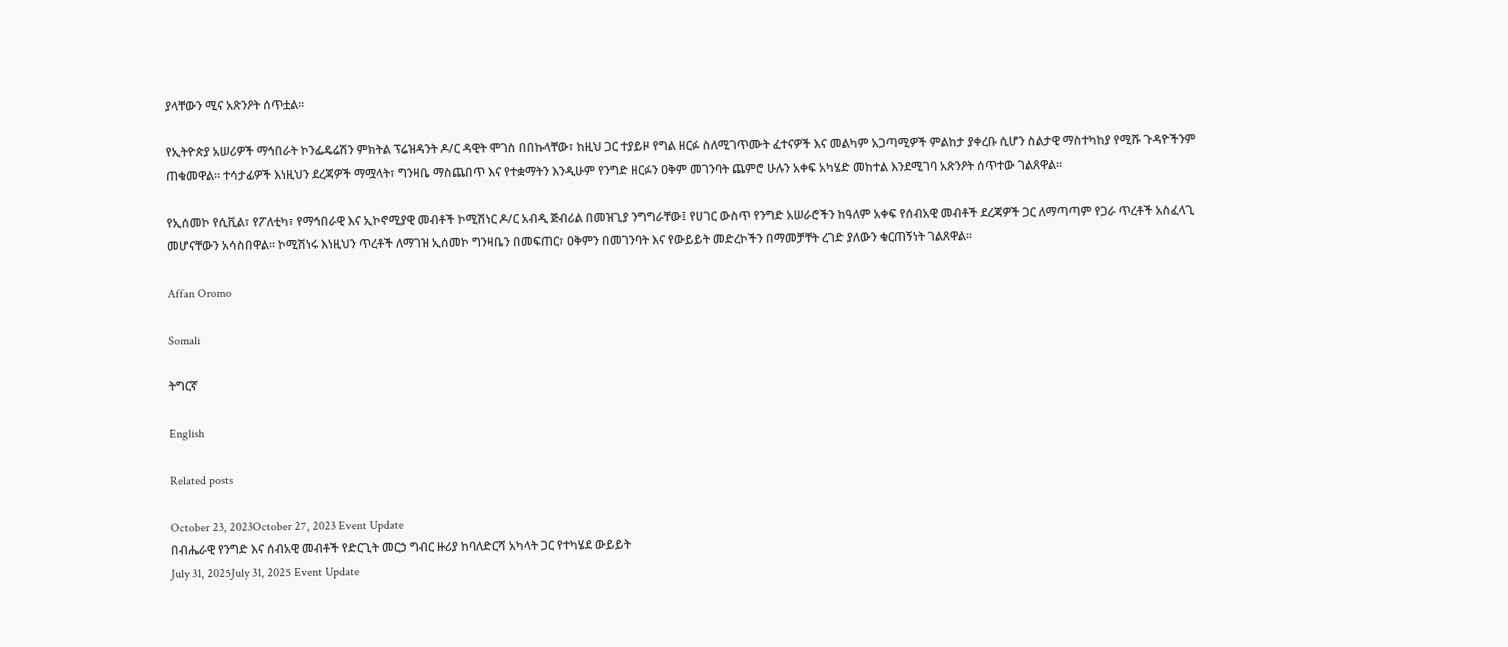ያላቸውን ሚና አጽንዖት ሰጥቷል።

የኢትዮጵያ አሠሪዎች ማኅበራት ኮንፌዴሬሽን ምክትል ፕሬዝዳንት ዶ/ር ዳዊት ሞገስ በበኩላቸው፣ ከዚህ ጋር ተያይዞ የግል ዘርፉ ስለሚገጥሙት ፈተናዎች እና መልካም አጋጣሚዎች ምልከታ ያቀረቡ ሲሆን ስልታዊ ማስተካከያ የሚሹ ጉዳዮችንም ጠቁመዋል። ተሳታፊዎች እነዚህን ደረጃዎች ማሟላት፣ ግንዛቤ ማስጨበጥ እና የተቋማትን እንዲሁም የንግድ ዘርፉን ዐቅም መገንባት ጨምሮ ሁሉን አቀፍ አካሄድ መከተል እንደሚገባ አጽንዖት ሰጥተው ገልጸዋል።

የኢሰመኮ የሲቪል፣ የፖለቲካ፣ የማኅበራዊ እና ኢኮኖሚያዊ መብቶች ኮሚሽነር ዶ/ር አብዲ ጅብሪል በመዝጊያ ንግግራቸው፤ የሀገር ውስጥ የንግድ አሠራሮችን ከዓለም አቀፍ የሰብአዊ መብቶች ደረጃዎች ጋር ለማጣጣም የጋራ ጥረቶች አስፈላጊ መሆናቸውን አሳስበዋል። ኮሚሽነሩ እነዚህን ጥረቶች ለማገዝ ኢሰመኮ ግንዛቤን በመፍጠር፣ ዐቅምን በመገንባት እና የውይይት መድረኮችን በማመቻቸት ረገድ ያለውን ቁርጠኝነት ገልጸዋል።

Affan Oromo

Somali

ትግርኛ

English

Related posts

October 23, 2023October 27, 2023 Event Update
በብሔራዊ የንግድ እና ሰብአዊ መብቶች የድርጊት መርኃ ግብር ዙሪያ ከባለድርሻ አካላት ጋር የተካሄደ ውይይት
July 31, 2025July 31, 2025 Event Update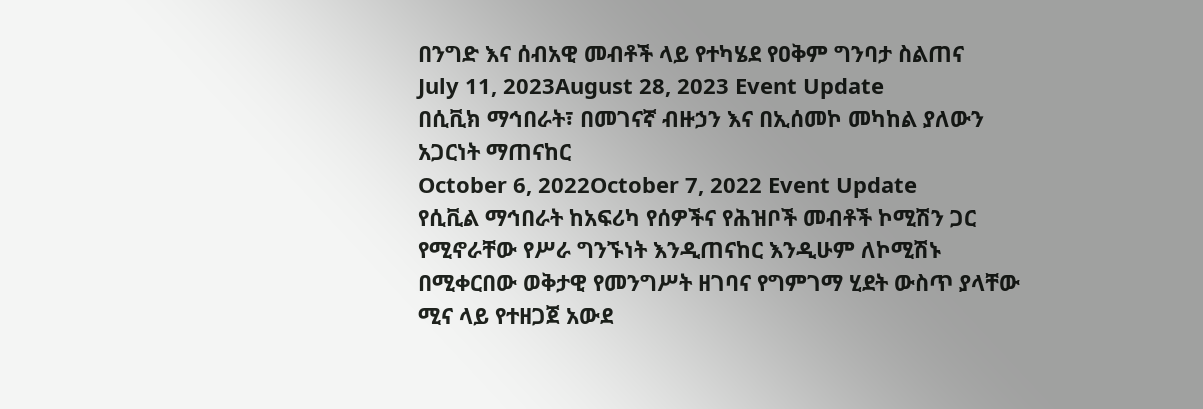በንግድ እና ሰብአዊ መብቶች ላይ የተካሄደ የዐቅም ግንባታ ስልጠና
July 11, 2023August 28, 2023 Event Update
በሲቪክ ማኅበራት፣ በመገናኛ ብዙኃን እና በኢሰመኮ መካከል ያለውን አጋርነት ማጠናከር
October 6, 2022October 7, 2022 Event Update
የሲቪል ማኅበራት ከአፍሪካ የሰዎችና የሕዝቦች መብቶች ኮሚሽን ጋር የሚኖራቸው የሥራ ግንኙነት እንዲጠናከር እንዲሁም ለኮሚሽኑ በሚቀርበው ወቅታዊ የመንግሥት ዘገባና የግምገማ ሂደት ውስጥ ያላቸው ሚና ላይ የተዘጋጀ አውደ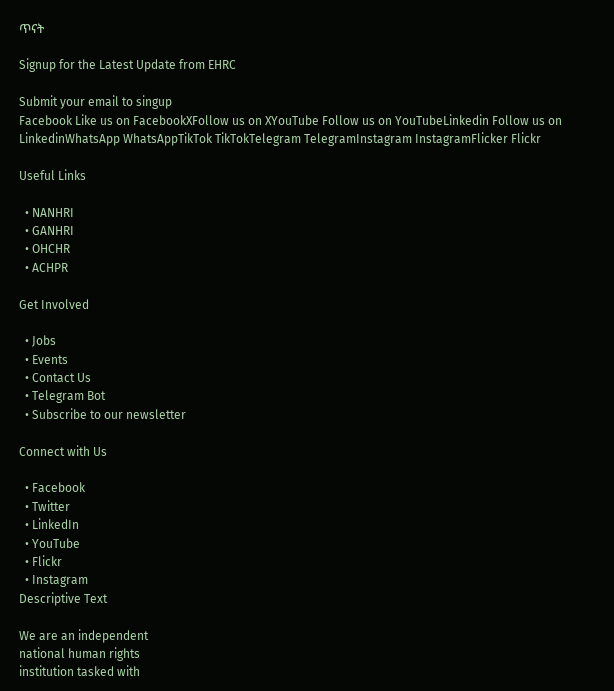ጥናት

Signup for the Latest Update from EHRC

Submit your email to singup
Facebook Like us on FacebookXFollow us on XYouTube Follow us on YouTubeLinkedin Follow us on LinkedinWhatsApp WhatsAppTikTok TikTokTelegram TelegramInstagram InstagramFlicker Flickr

Useful Links

  • NANHRI
  • GANHRI
  • OHCHR
  • ACHPR

Get Involved

  • Jobs
  • Events
  • Contact Us
  • Telegram Bot
  • Subscribe to our newsletter

Connect with Us

  • Facebook
  • Twitter
  • LinkedIn
  • YouTube
  • Flickr
  • Instagram
Descriptive Text

We are an independent
national human rights
institution tasked with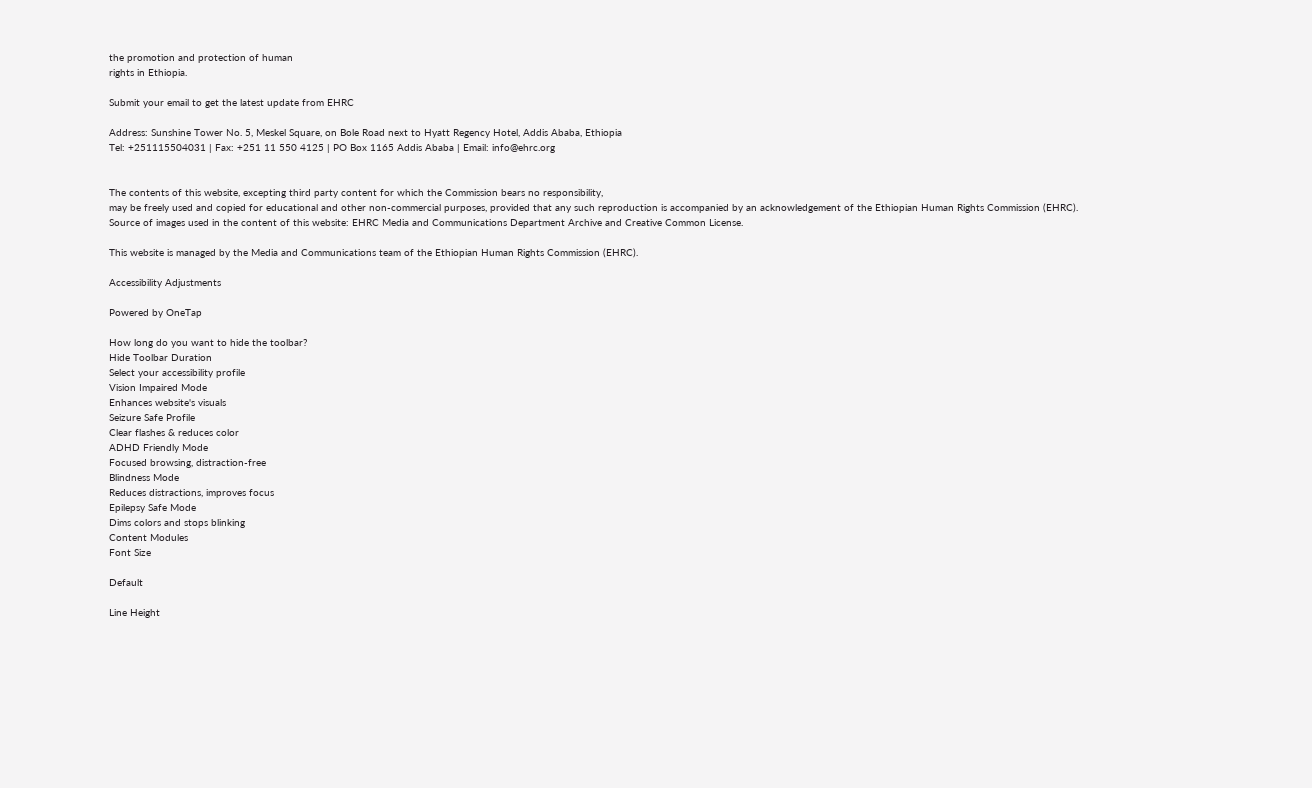the promotion and protection of human
rights in Ethiopia.

Submit your email to get the latest update from EHRC

Address: Sunshine Tower No. 5, Meskel Square, on Bole Road next to Hyatt Regency Hotel, Addis Ababa, Ethiopia
Tel: +251115504031 | Fax: +251 11 550 4125 | PO Box 1165 Addis Ababa | Email: info@ehrc.org


The contents of this website, excepting third party content for which the Commission bears no responsibility,
may be freely used and copied for educational and other non-commercial purposes, provided that any such reproduction is accompanied by an acknowledgement of the Ethiopian Human Rights Commission (EHRC). Source of images used in the content of this website: EHRC Media and Communications Department Archive and Creative Common License.

This website is managed by the Media and Communications team of the Ethiopian Human Rights Commission (EHRC).

Accessibility Adjustments

Powered by OneTap

How long do you want to hide the toolbar?
Hide Toolbar Duration
Select your accessibility profile
Vision Impaired Mode
Enhances website's visuals
Seizure Safe Profile
Clear flashes & reduces color
ADHD Friendly Mode
Focused browsing, distraction-free
Blindness Mode
Reduces distractions, improves focus
Epilepsy Safe Mode
Dims colors and stops blinking
Content Modules
Font Size

Default

Line Height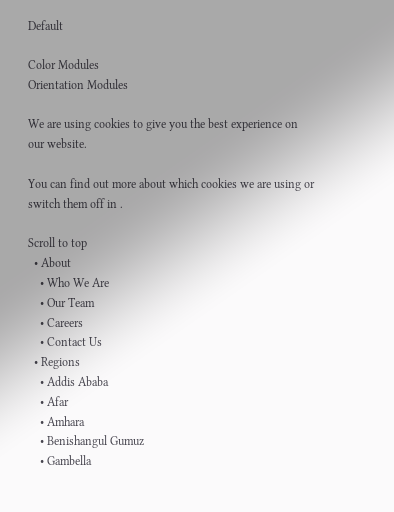Default

Color Modules
Orientation Modules

We are using cookies to give you the best experience on our website.

You can find out more about which cookies we are using or switch them off in .

Scroll to top
  • About
    • Who We Are
    • Our Team
    • Careers
    • Contact Us
  • Regions
    • Addis Ababa
    • Afar
    • Amhara
    • Benishangul Gumuz
    • Gambella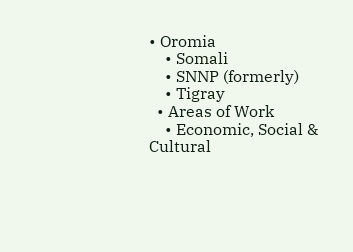• Oromia
    • Somali
    • SNNP (formerly)
    • Tigray
  • Areas of Work
    • Economic, Social & Cultural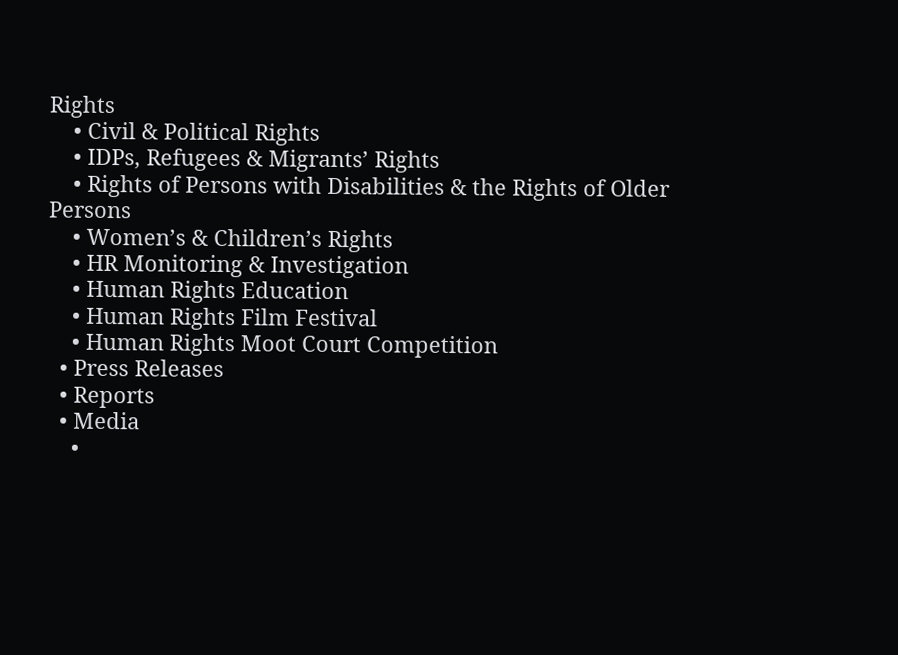Rights
    • Civil & Political Rights
    • IDPs, Refugees & Migrants’ Rights
    • Rights of Persons with Disabilities & the Rights of Older Persons
    • Women’s & Children’s Rights
    • HR Monitoring & Investigation
    • Human Rights Education
    • Human Rights Film Festival
    • Human Rights Moot Court Competition
  • Press Releases
  • Reports
  • Media
    •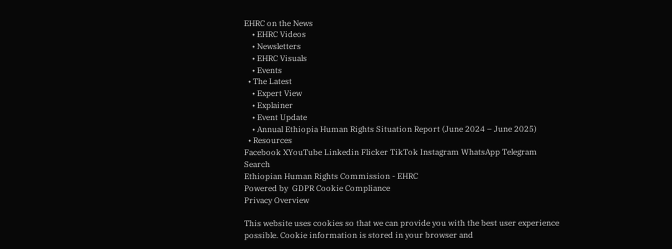EHRC on the News
    • EHRC Videos
    • Newsletters
    • EHRC Visuals
    • Events
  • The Latest
    • Expert View
    • Explainer
    • Event Update
    • Annual Ethiopia Human Rights Situation Report (June 2024 – June 2025)
  • Resources
Facebook XYouTube Linkedin Flicker TikTok Instagram WhatsApp Telegram
Search
Ethiopian Human Rights Commission - EHRC
Powered by  GDPR Cookie Compliance
Privacy Overview

This website uses cookies so that we can provide you with the best user experience possible. Cookie information is stored in your browser and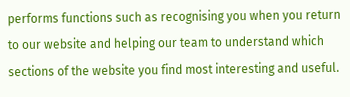performs functions such as recognising you when you return to our website and helping our team to understand which sections of the website you find most interesting and useful.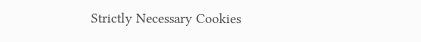Strictly Necessary Cookies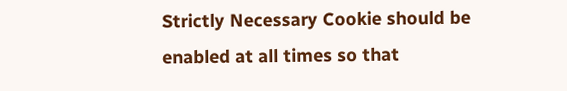Strictly Necessary Cookie should be enabled at all times so that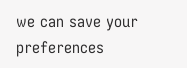we can save your preferences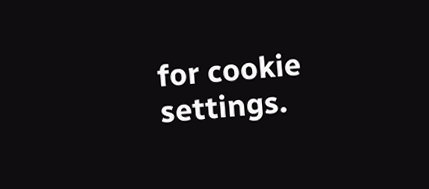for cookie settings.